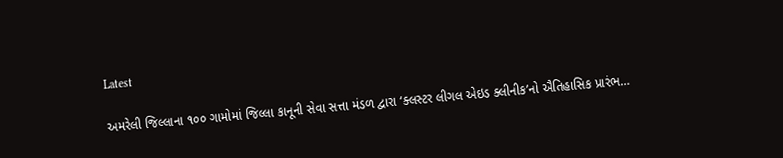Latest

અમરેલી જિલ્લાના ૧૦૦ ગામોમાં જિલ્લા કાનૂની સેવા સત્તા મંડળ દ્વારા ‘ક્લસ્ટર લીગલ એઇડ ક્લીનીક’નો ઐતિહાસિક પ્રારંભ…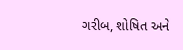ગરીબ, શોષિત અને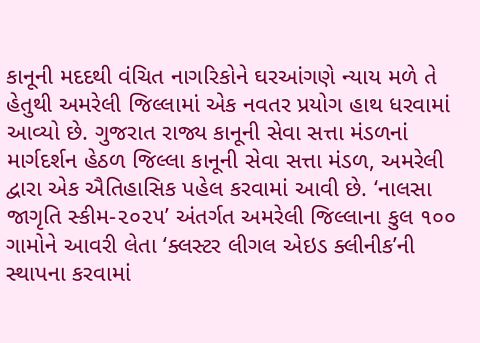કાનૂની મદદથી વંચિત નાગરિકોને ઘરઆંગણે ન્યાય મળે તે હેતુથી અમરેલી જિલ્લામાં એક નવતર પ્રયોગ હાથ ધરવામાં આવ્યો છે. ગુજરાત રાજ્ય કાનૂની સેવા સત્તા મંડળનાં માર્ગદર્શન હેઠળ જિલ્લા કાનૂની સેવા સત્તા મંડળ, અમરેલી દ્વારા એક ઐતિહાસિક પહેલ કરવામાં આવી છે. ‘નાલસા જાગૃતિ સ્કીમ-૨૦૨૫’ અંતર્ગત અમરેલી જિલ્લાના કુલ ૧૦૦ ગામોને આવરી લેતા ‘ક્લસ્ટર લીગલ એઇડ ક્લીનીક’ની સ્થાપના કરવામાં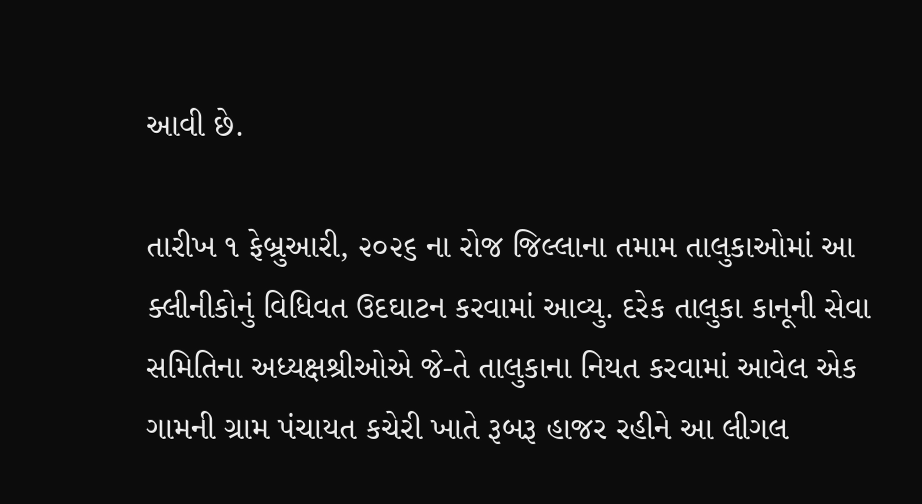આવી છે.

તારીખ ૧ ફેબ્રુઆરી, ૨૦૨૬ ના રોજ જિલ્લાના તમામ તાલુકાઓમાં આ ક્લીનીકોનું વિધિવત ઉદઘાટન કરવામાં આવ્યુ. દરેક તાલુકા કાનૂની સેવા સમિતિના અધ્યક્ષશ્રીઓએ જે-તે તાલુકાના નિયત કરવામાં આવેલ એક ગામની ગ્રામ પંચાયત કચેરી ખાતે રૂબરૂ હાજર રહીને આ લીગલ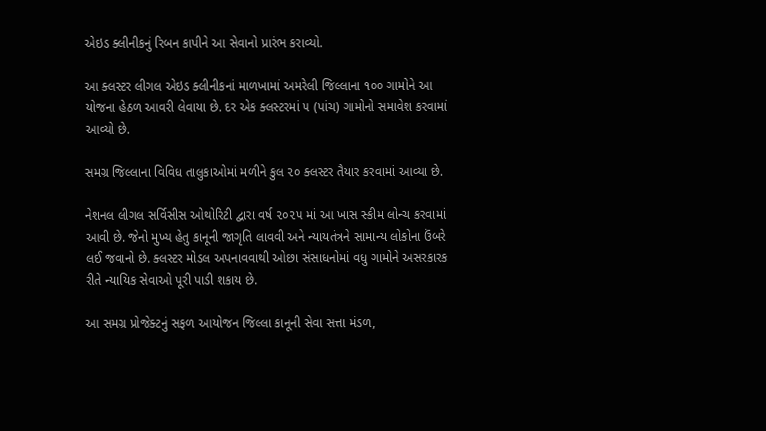એઇડ ક્લીનીકનું રિબન કાપીને આ સેવાનો પ્રારંભ કરાવ્યો.

આ ક્લસ્ટર લીગલ એઇડ ક્લીનીકનાં માળખામાં અમરેલી જિલ્લાના ૧૦૦ ગામોને આ યોજના હેઠળ આવરી લેવાયા છે. દર એક ક્લસ્ટરમાં ૫ (પાંચ) ગામોનો સમાવેશ કરવામાં આવ્યો છે.

સમગ્ર જિલ્લાના વિવિધ તાલુકાઓમાં મળીને કુલ ૨૦ ક્લસ્ટર તૈયાર કરવામાં આવ્યા છે.

નેશનલ લીગલ સર્વિસીસ ઓથોરિટી દ્વારા વર્ષ ૨૦૨૫ માં આ ખાસ સ્કીમ લોન્ચ કરવામાં આવી છે. જેનો મુખ્ય હેતુ કાનૂની જાગૃતિ લાવવી અને ન્યાયતંત્રને સામાન્ય લોકોના ઉંબરે લઈ જવાનો છે. ક્લસ્ટર મોડલ અપનાવવાથી ઓછા સંસાધનોમાં વધુ ગામોને અસરકારક રીતે ન્યાયિક સેવાઓ પૂરી પાડી શકાય છે.

આ સમગ્ર પ્રોજેક્ટનું સફળ આયોજન જિલ્લા કાનૂની સેવા સત્તા મંડળ,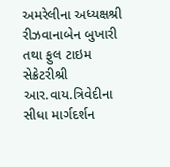અમરેલીના અધ્યક્ષશ્રી રીઝવાનાબેન બુખારી તથા ફુલ ટાઇમ સેક્રેટરીશ્રી આર.વાય.ત્રિવેદીના સીધા માર્ગદર્શન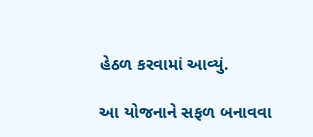હેઠળ કરવામાં આવ્યું.

આ યોજનાને સફળ બનાવવા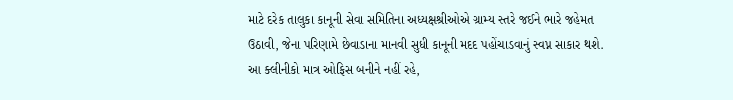માટે દરેક તાલુકા કાનૂની સેવા સમિતિના અધ્યક્ષશ્રીઓએ ગ્રામ્ય સ્તરે જઈને ભારે જહેમત ઉઠાવી, જેના પરિણામે છેવાડાના માનવી સુધી કાનૂની મદદ પહોંચાડવાનું સ્વપ્ન સાકાર થશે.
આ ક્લીનીકો માત્ર ઓફિસ બનીને નહીં રહે,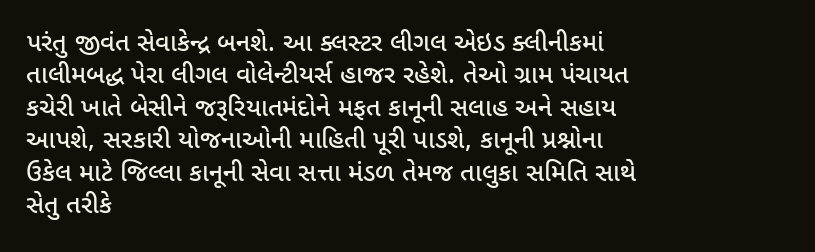પરંતુ જીવંત સેવાકેન્દ્ર બનશે. આ ક્લસ્ટર લીગલ એઇડ ક્લીનીકમાં તાલીમબદ્ધ પેરા લીગલ વોલેન્ટીયર્સ હાજર રહેશે. તેઓ ગ્રામ પંચાયત કચેરી ખાતે બેસીને જરૂરિયાતમંદોને મફત કાનૂની સલાહ અને સહાય આપશે, સરકારી યોજનાઓની માહિતી પૂરી પાડશે, કાનૂની પ્રશ્નોના ઉકેલ માટે જિલ્લા કાનૂની સેવા સત્તા મંડળ તેમજ તાલુકા સમિતિ સાથે સેતુ તરીકે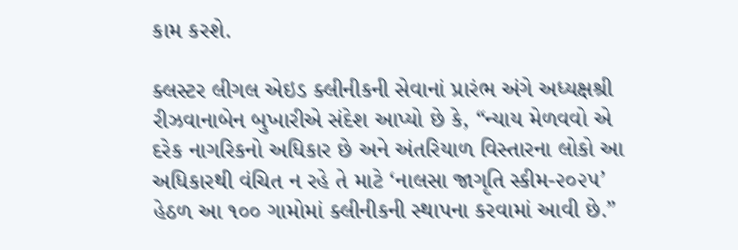કામ કરશે.

ક્લસ્ટર લીગલ એઇડ ક્લીનીકની સેવાનાં પ્રારંભ અંગે અધ્યક્ષશ્રી રીઝવાનાબેન બુખારીએ સંદેશ આપ્યો છે કે, “ન્યાય મેળવવો એ દરેક નાગરિકનો અધિકાર છે અને અંતરિયાળ વિસ્તારના લોકો આ અધિકારથી વંચિત ન રહે તે માટે ‘નાલસા જાગૃતિ સ્કીમ-૨૦૨૫’ હેઠળ આ ૧૦૦ ગામોમાં ક્લીનીકની સ્થાપના કરવામાં આવી છે.”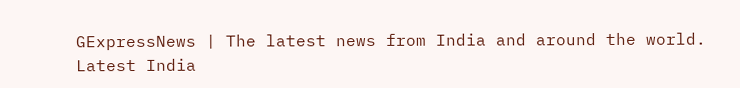GExpressNews | The latest news from India and around the world. Latest India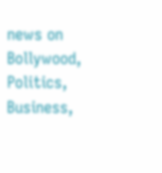news on Bollywood, Politics, Business,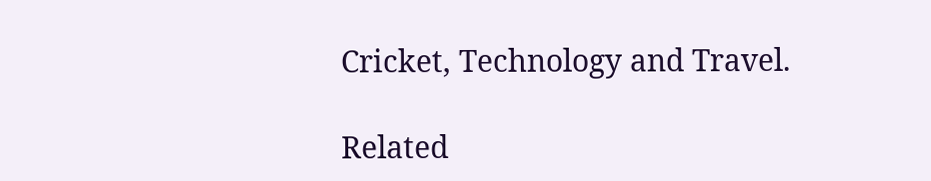Cricket, Technology and Travel.

Related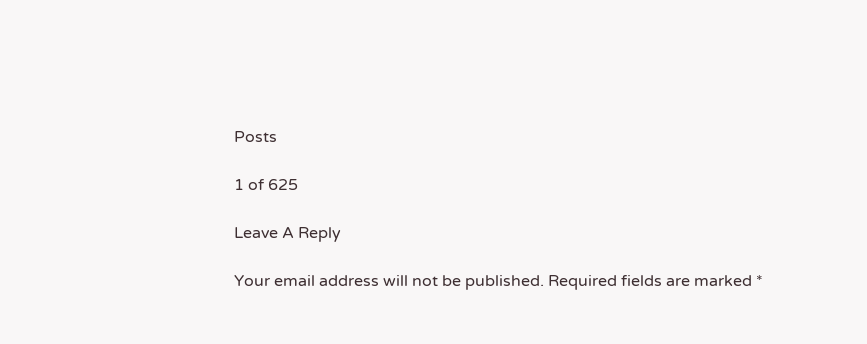Posts

1 of 625

Leave A Reply

Your email address will not be published. Required fields are marked *